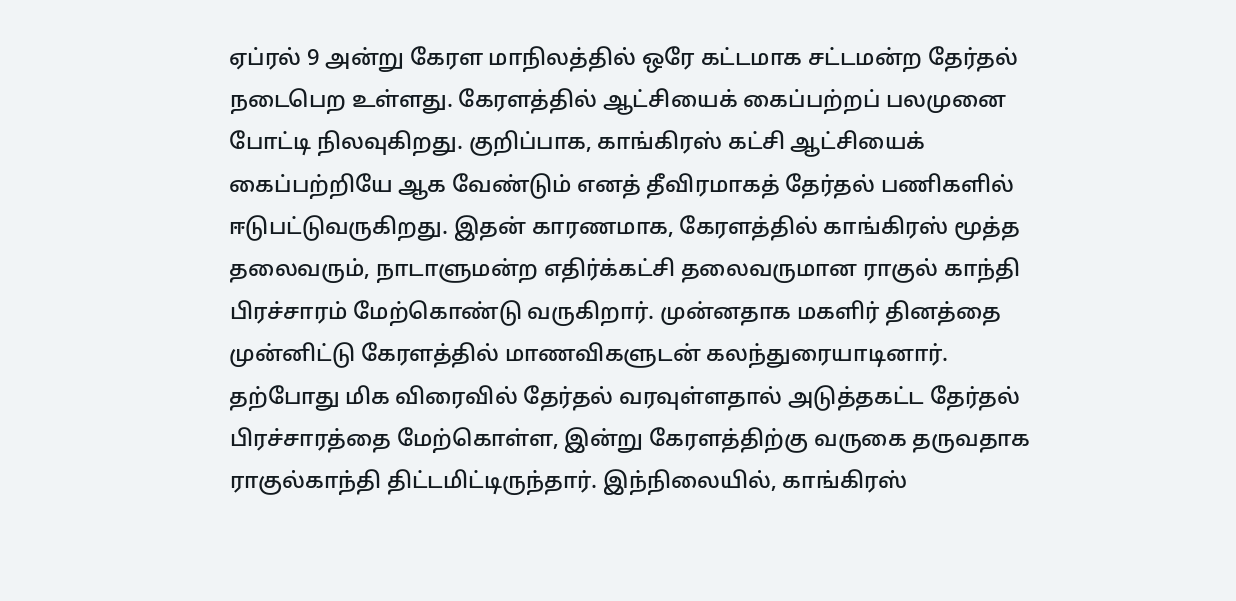ஏப்ரல் 9 அன்று கேரள மாநிலத்தில் ஒரே கட்டமாக சட்டமன்ற தேர்தல் நடைபெற உள்ளது. கேரளத்தில் ஆட்சியைக் கைப்பற்றப் பலமுனை போட்டி நிலவுகிறது. குறிப்பாக, காங்கிரஸ் கட்சி ஆட்சியைக் கைப்பற்றியே ஆக வேண்டும் எனத் தீவிரமாகத் தேர்தல் பணிகளில் ஈடுபட்டுவருகிறது. இதன் காரணமாக, கேரளத்தில் காங்கிரஸ் மூத்த தலைவரும், நாடாளுமன்ற எதிர்க்கட்சி தலைவருமான ராகுல் காந்தி பிரச்சாரம் மேற்கொண்டு வருகிறார். முன்னதாக மகளிர் தினத்தை முன்னிட்டு கேரளத்தில் மாணவிகளுடன் கலந்துரையாடினார்.
தற்போது மிக விரைவில் தேர்தல் வரவுள்ளதால் அடுத்தகட்ட தேர்தல் பிரச்சாரத்தை மேற்கொள்ள, இன்று கேரளத்திற்கு வருகை தருவதாக ராகுல்காந்தி திட்டமிட்டிருந்தார். இந்நிலையில், காங்கிரஸ்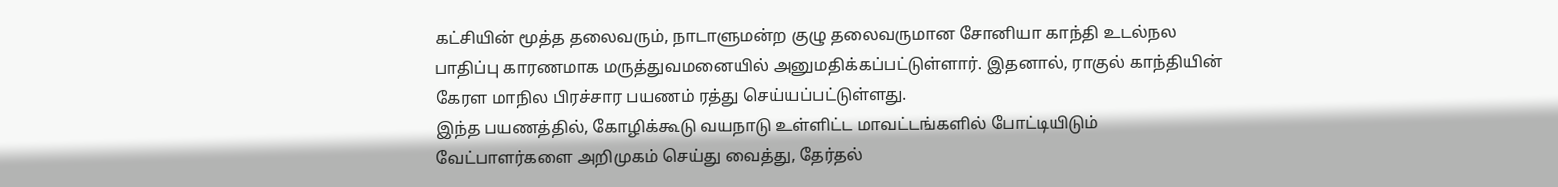கட்சியின் மூத்த தலைவரும், நாடாளுமன்ற குழு தலைவருமான சோனியா காந்தி உடல்நல பாதிப்பு காரணமாக மருத்துவமனையில் அனுமதிக்கப்பட்டுள்ளார். இதனால், ராகுல் காந்தியின் கேரள மாநில பிரச்சார பயணம் ரத்து செய்யப்பட்டுள்ளது.
இந்த பயணத்தில், கோழிக்கூடு வயநாடு உள்ளிட்ட மாவட்டங்களில் போட்டியிடும் வேட்பாளர்களை அறிமுகம் செய்து வைத்து, தேர்தல்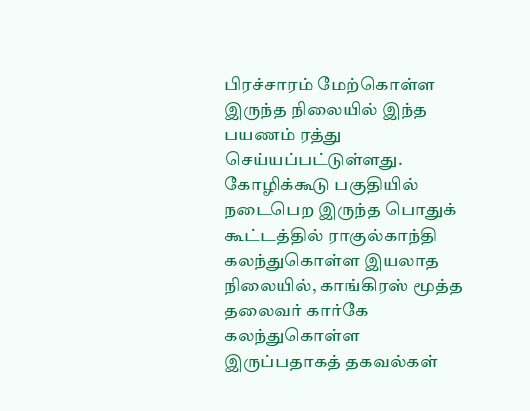பிரச்சாரம் மேற்கொள்ள இருந்த நிலையில் இந்த பயணம் ரத்து செய்யப்பட்டுள்ளது. கோழிக்கூடு பகுதியில் நடைபெற இருந்த பொதுக் கூட்டத்தில் ராகுல்காந்தி கலந்துகொள்ள இயலாத நிலையில், காங்கிரஸ் மூத்த தலைவர் கார்கே கலந்துகொள்ள இருப்பதாகத் தகவல்கள்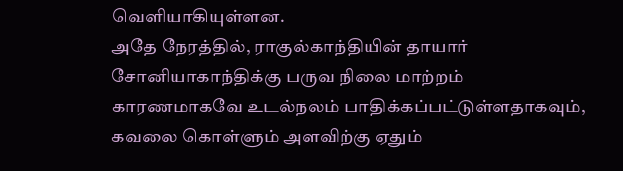வெளியாகியுள்ளன.
அதே நேரத்தில், ராகுல்காந்தியின் தாயார் சோனியாகாந்திக்கு பருவ நிலை மாற்றம் காரணமாகவே உடல்நலம் பாதிக்கப்பட்டுள்ளதாகவும், கவலை கொள்ளும் அளவிற்கு ஏதும்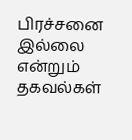பிரச்சனை இல்லை என்றும் தகவல்கள்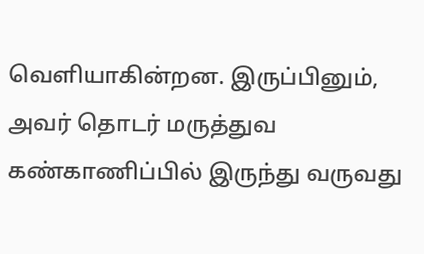வெளியாகின்றன. இருப்பினும், அவர் தொடர் மருத்துவ கண்காணிப்பில் இருந்து வருவது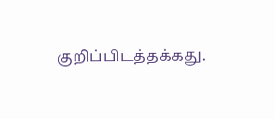குறிப்பிடத்தக்கது.